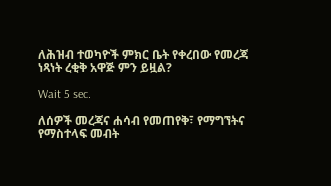ለሕዝብ ተወካዮች ምክር ቤት የቀረበው የመረጃ ነጻነት ረቂቅ አዋጅ ምን ይዟል?

Wait 5 sec.

ለሰዎች መረጃና ሐሳብ የመጠየቅ፣ የማግኘትና የማስተላፍ መብት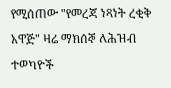የሚሰጠው "የመረጃ ነጻነት ረቂቅ አዋጅ" ዛሬ ማክሰኞ ለሕዝብ ተወካዮች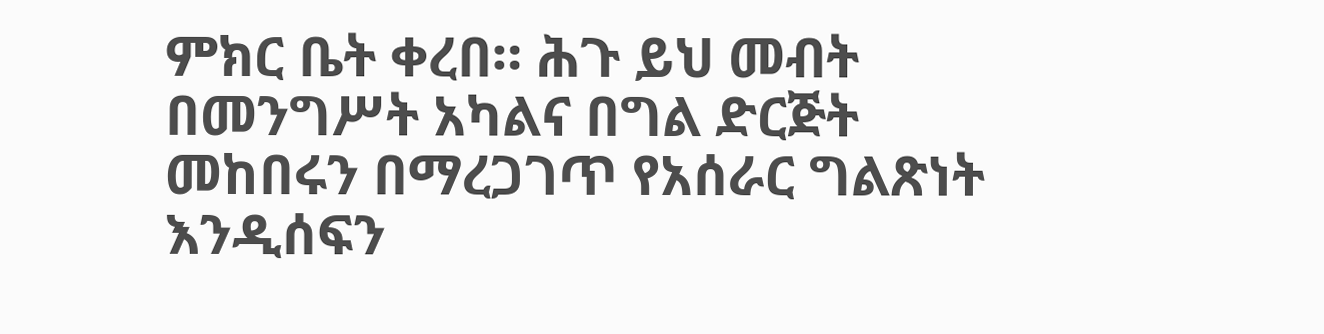ምክር ቤት ቀረበ። ሕጉ ይህ መብት በመንግሥት አካልና በግል ድርጅት መከበሩን በማረጋገጥ የአሰራር ግልጽነት እንዲሰፍን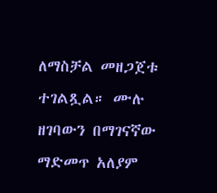ለማስቻል መዘጋጀቱ ተገልጿል። ሙሉ ዘገባውን በማገናኛው ማድመጥ አለያም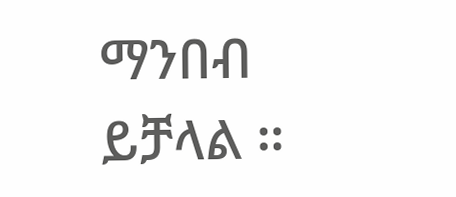ማንበብ ይቻላል ።